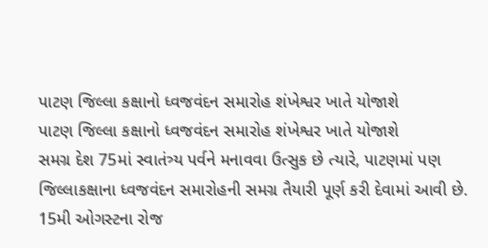પાટણ જિલ્લા કક્ષાનો ધ્વજવંદન સમારોહ શંખેશ્વર ખાતે યોજાશે
પાટણ જિલ્લા કક્ષાનો ધ્વજવંદન સમારોહ શંખેશ્વર ખાતે યોજાશે
સમગ્ર દેશ 75માં સ્વાતંત્ર્ય પર્વને મનાવવા ઉત્સુક છે ત્યારે, પાટણમાં પણ જિલ્લાકક્ષાના ધ્વજવંદન સમારોહની સમગ્ર તૈયારી પૂર્ણ કરી દેવામાં આવી છે. 15મી ઓગસ્ટના રોજ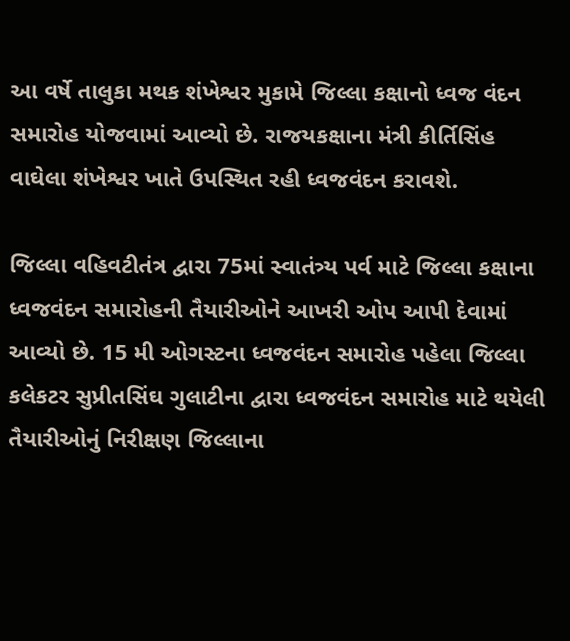આ વર્ષે તાલુકા મથક શંખેશ્વર મુકામે જિલ્લા કક્ષાનો ધ્વજ વંદન સમારોહ યોજવામાં આવ્યો છે. રાજયકક્ષાના મંત્રી કીર્તિસિંહ વાઘેલા શંખેશ્વર ખાતે ઉપસ્થિત રહી ધ્વજવંદન કરાવશે.

જિલ્લા વહિવટીતંત્ર દ્વારા 75માં સ્વાતંત્ર્ય પર્વ માટે જિલ્લા કક્ષાના ધ્વજવંદન સમારોહની તૈયારીઓને આખરી ઓપ આપી દેવામાં આવ્યો છે. 15 મી ઓગસ્ટના ધ્વજવંદન સમારોહ પહેલા જિલ્લા કલેકટર સુપ્રીતસિંઘ ગુલાટીના દ્વારા ધ્વજવંદન સમારોહ માટે થયેલી તૈયારીઓનું નિરીક્ષણ જિલ્લાના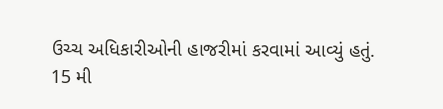ઉચ્ચ અધિકારીઓની હાજરીમાં કરવામાં આવ્યું હતું.
15 મી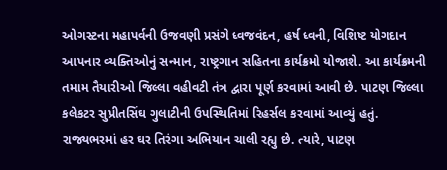ઓગસ્ટના મહાપર્વની ઉજવણી પ્રસંગે ધ્વજવંદન, હર્ષ ધ્વની, વિશિષ્ટ યોગદાન આપનાર વ્યક્તિઓનું સન્માન, રાષ્ટ્રગાન સહિતના કાર્યક્રમો યોજાશે. આ કાર્યક્રમની તમામ તૈયારીઓ જિલ્લા વહીવટી તંત્ર દ્વારા પૂર્ણ કરવામાં આવી છે. પાટણ જિલ્લા કલેકટર સુપ્રીતસિંઘ ગુલાટીની ઉપસ્થિતિમાં રિહર્સલ કરવામાં આવ્યું હતું.
રાજ્યભરમાં હર ઘર તિરંગા અભિયાન ચાલી રહ્યુ છે. ત્યારે, પાટણ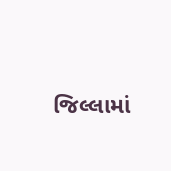જિલ્લામાં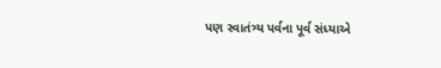પણ સ્વાતંત્ર્ય પર્વના પૂર્વ સંધ્યાએ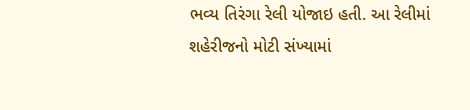ભવ્ય તિરંગા રેલી યોજાઇ હતી. આ રેલીમાં શહેરીજનો મોટી સંખ્યામાં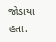જોડાયા હતા.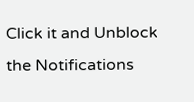Click it and Unblock the Notifications